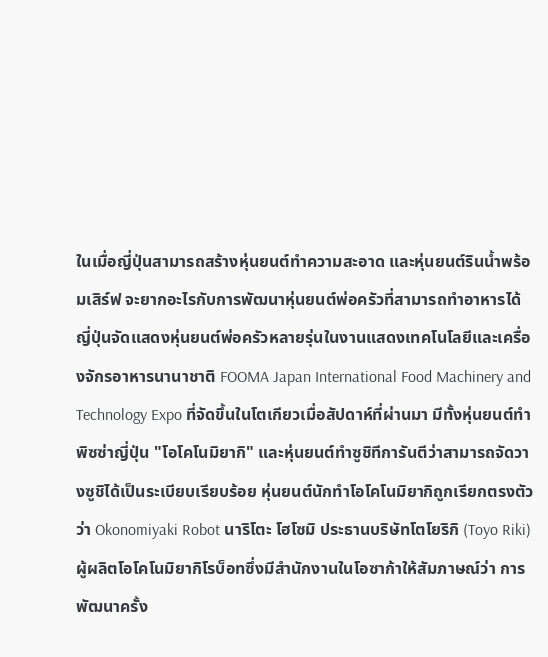ในเมื่อญี่ปุ่นสามารถสร้างหุ่นยนต์ทำความสะอาด และหุ่นยนต์รินน้ำพร้อมเสิร์ฟ จะยากอะไรกับการพัฒนาหุ่นยนต์พ่อครัวที่สามารถทำอาหารได้ ญี่ปุ่นจัดแสดงหุ่นยนต์พ่อครัวหลายรุ่นในงานแสดงเทคโนโลยีและเครื่องจักรอาหารนานาชาติ FOOMA Japan International Food Machinery and Technology Expo ที่จัดขึ้นในโตเกียวเมื่อสัปดาห์ที่ผ่านมา มีทั้งหุ่นยนต์ทำพิซซ่าญี่ปุ่น "โอโคโนมิยากิ" และหุ่นยนต์ทำซูชิทีการันตีว่าสามารถจัดวางซูชิได้เป็นระเบียบเรียบร้อย หุ่นยนต์นักทำโอโคโนมิยากิถูกเรียกตรงตัวว่า Okonomiyaki Robot นาริโตะ โฮโซมิ ประธานบริษัทโตโยริกิ (Toyo Riki) ผู้ผลิตโอโคโนมิยากิโรบ็อทซึ่งมีสำนักงานในโอซาก้าให้สัมภาษณ์ว่า การพัฒนาครั้ง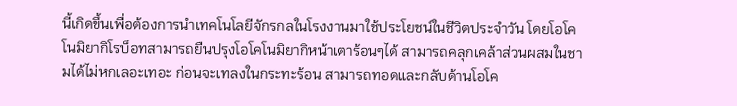นี้เกิดขึ้นเพื่อต้องการนำเทคโนโลยีจักรกลในโรงงานมาใช้ประโยชน์ในชีวิตประจำวัน โดยโอโคโนมิยากิโรบ็อทสามารถยืนปรุงโอโคโนมิยากิหน้าเตาร้อนๆได้ สามารถคลุกเคล้าส่วนผสมในชามได้ไม่หกเลอะเทอะ ก่อนจะเทลงในกระทะร้อน สามารถทอดและกลับด้านโอโค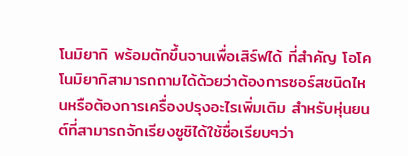โนมิยากิ พร้อมตักขึ้นจานเพื่อเสิร์ฟได้ ที่สำคัญ โอโคโนมิยากิสามารถถามได้ด้วยว่าต้องการซอร์สชนิดไหนหรือต้องการเครื่องปรุงอะไรเพิ่มเติม สำหรับหุ่นยนต์ที่สามารถจักเรียงซูชิได้ใช้ชื่อเรียบๆว่า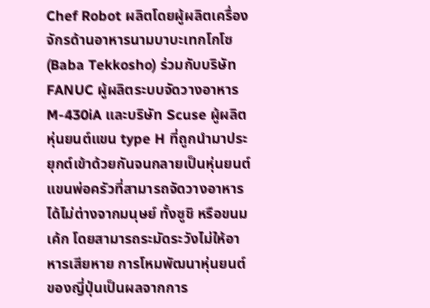Chef Robot ผลิตโดยผู้ผลิตเครื่องจักรด้านอาหารนามบาบะเทกโกโซ (Baba Tekkosho) ร่วมกับบริษัท FANUC ผู้ผลิตระบบจัดวางอาหาร M-430iA และบริษัท Scuse ผู้ผลิตหุ่นยนต์แขน type H ที่ถูกนำมาประยุกต์เข้าด้วยกันจนกลายเป็นหุ่นยนต์แขนพ่อครัวที่สามารถจัดวางอาหารได้ไม่ต่างจากมนุษย์ ทั้งซูชิ หรือขนมเค้ก โดยสามารถระมัดระวังไม่ให้อาหารเสียหาย การโหมพัฒนาหุ่นยนต์ของญี่ปุ่นเป็นผลจากการ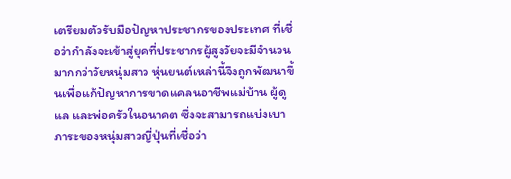เตรียมตัวรับมือปัญหาประชากรของประเทศ ที่เชื่อว่ากำลังจะเข้าสู่ยุคที่ประชากรผู้สูงวัยจะมีจำนวนมากกว่าวัยหนุ่มสาว หุ่นยนต์เหล่านี้จึงถูกพัฒนาขึ้นเพื่อแก้ปัญหาการขาดแคลนอาชีพแม่บ้าน ผู้ดูแล และพ่อครัวในอนาคต ซึ่งจะสามารถแบ่งเบาภาระของหนุ่มสาวญี่ปุ่นที่เชื่อว่า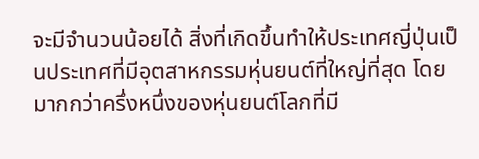จะมีจำนวนน้อยได้ สิ่งที่เกิดขึ้นทำให้ประเทศญี่ปุ่นเป็นประเทศที่มีอุตสาหกรรมหุ่นยนต์ที่ใหญ่ที่สุด โดยมากกว่าครึ่งหนึ่งของหุ่นยนต์โลกที่มี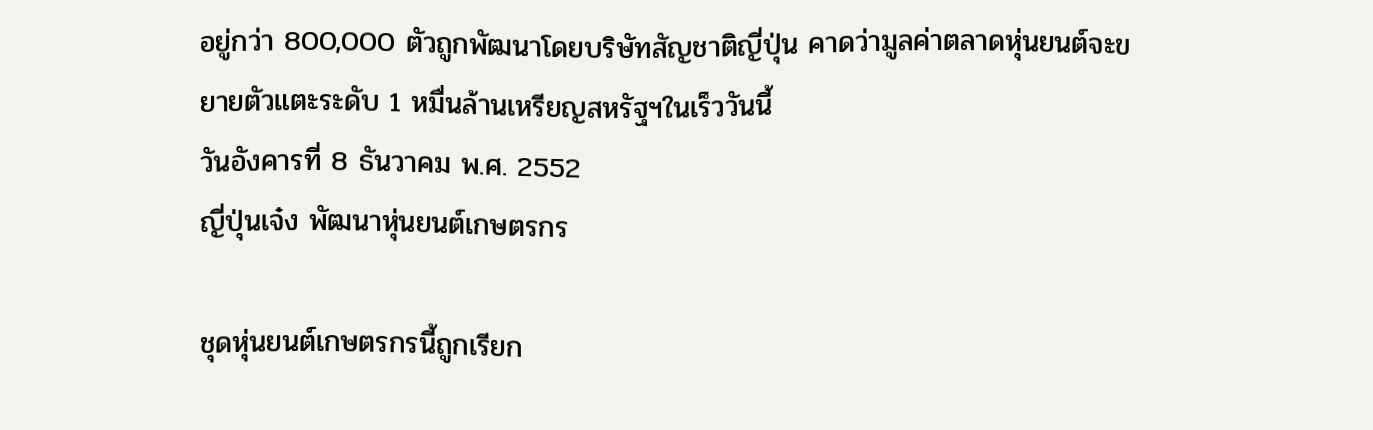อยู่กว่า 800,000 ตัวถูกพัฒนาโดยบริษัทสัญชาติญี่ปุ่น คาดว่ามูลค่าตลาดหุ่นยนต์จะขยายตัวแตะระดับ 1 หมื่นล้านเหรียญสหรัฐฯในเร็ววันนี้
วันอังคารที่ 8 ธันวาคม พ.ศ. 2552
ญี่ปุ่นเจ๋ง พัฒนาหุ่นยนต์เกษตรกร

ชุดหุ่นยนต์เกษตรกรนี้ถูกเรียก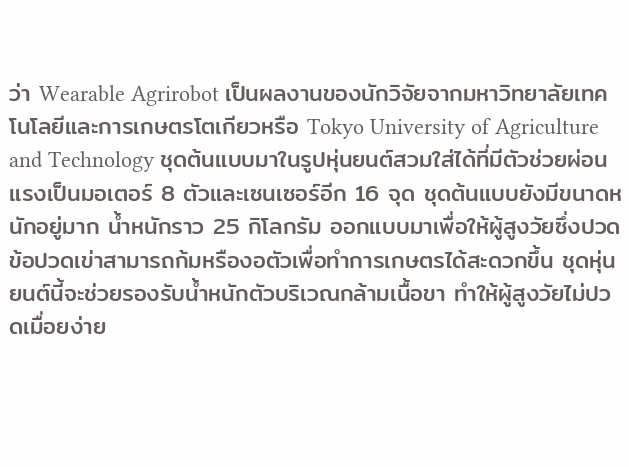ว่า Wearable Agrirobot เป็นผลงานของนักวิจัยจากมหาวิทยาลัยเทคโนโลยีและการเกษตรโตเกียวหรือ Tokyo University of Agriculture and Technology ชุดต้นแบบมาในรูปหุ่นยนต์สวมใส่ได้ที่มีตัวช่วยผ่อนแรงเป็นมอเตอร์ 8 ตัวและเซนเซอร์อีก 16 จุด ชุดต้นแบบยังมีขนาดหนักอยู่มาก น้ำหนักราว 25 กิโลกรัม ออกแบบมาเพื่อให้ผู้สูงวัยซึ่งปวดข้อปวดเข่าสามารถก้มหรืองอตัวเพื่อทำการเกษตรได้สะดวกขึ้น ชุดหุ่นยนต์นี้จะช่วยรองรับน้ำหนักตัวบริเวณกล้ามเนื้อขา ทำให้ผู้สูงวัยไม่ปวดเมื่อยง่าย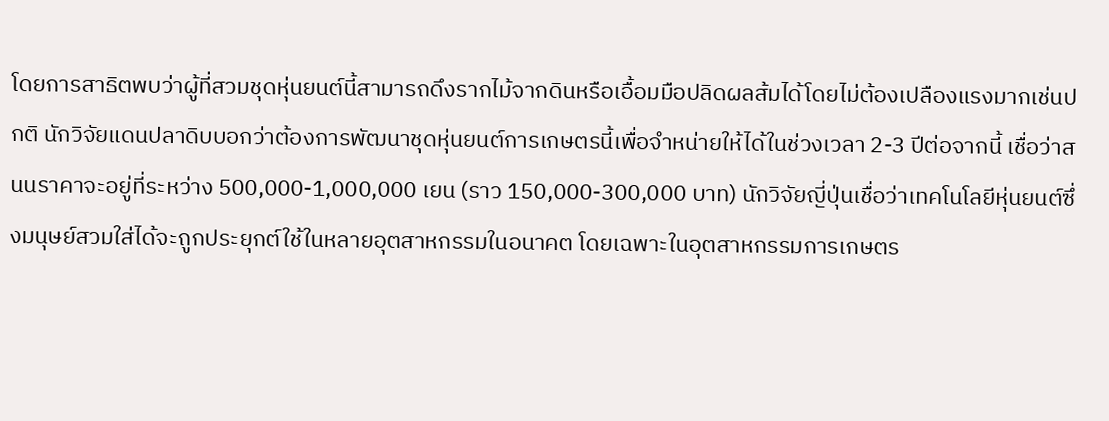โดยการสาธิตพบว่าผู้ที่สวมชุดหุ่นยนต์นี้สามารถดึงรากไม้จากดินหรือเอื้อมมือปลิดผลส้มได้โดยไม่ต้องเปลืองแรงมากเช่นปกติ นักวิจัยแดนปลาดิบบอกว่าต้องการพัฒนาชุดหุ่นยนต์การเกษตรนี้เพื่อจำหน่ายให้ได้ในช่วงเวลา 2-3 ปีต่อจากนี้ เชื่อว่าสนนราคาจะอยู่ที่ระหว่าง 500,000-1,000,000 เยน (ราว 150,000-300,000 บาท) นักวิจัยญี่ปุ่นเชื่อว่าเทคโนโลยีหุ่นยนต์ซึ่งมนุษย์สวมใส่ได้จะถูกประยุกต์ใช้ในหลายอุตสาหกรรมในอนาคต โดยเฉพาะในอุตสาหกรรมการเกษตร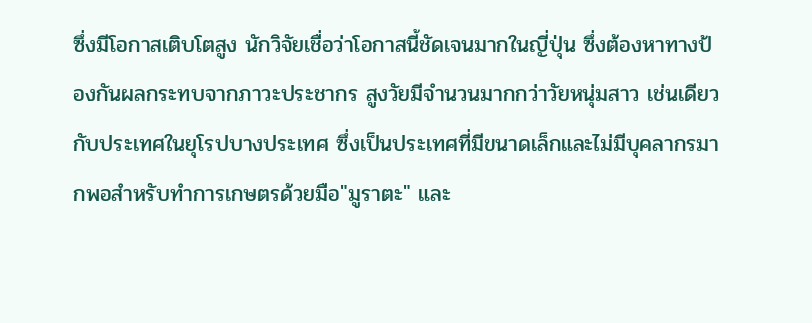ซึ่งมีโอกาสเติบโตสูง นักวิจัยเชื่อว่าโอกาสนี้ชัดเจนมากในญี่ปุ่น ซึ่งต้องหาทางป้องกันผลกระทบจากภาวะประชากร สูงวัยมีจำนวนมากกว่าวัยหนุ่มสาว เช่นเดียวกับประเทศในยุโรปบางประเทศ ซึ่งเป็นประเทศที่มีขนาดเล็กและไม่มีบุคลากรมากพอสำหรับทำการเกษตรด้วยมือ"มูราตะ" และ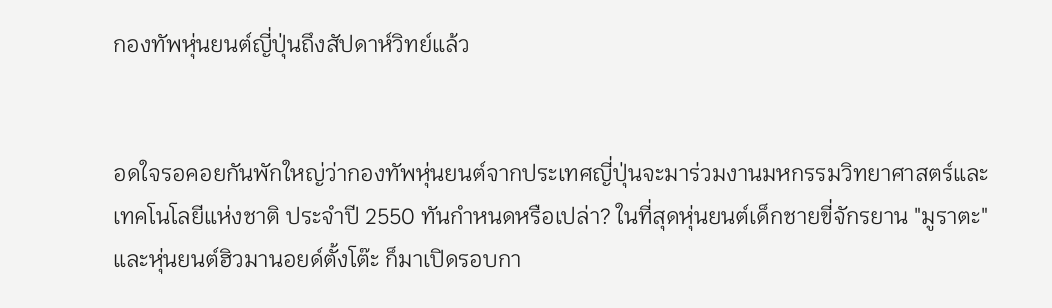กองทัพหุ่นยนต์ญี่ปุ่นถึงสัปดาห์วิทย์แล้ว


อดใจรอคอยกันพักใหญ่ว่ากองทัพหุ่นยนต์จากประเทศญี่ปุ่นจะมาร่วมงานมหกรรมวิทยาศาสตร์และเทคโนโลยีแห่งชาติ ประจำปี 2550 ทันกำหนดหรือเปล่า? ในที่สุดหุ่นยนต์เด็กชายขี่จักรยาน "มูราตะ" และหุ่นยนต์ฮิวมานอยด์ตั้งโต๊ะ ก็มาเปิดรอบกา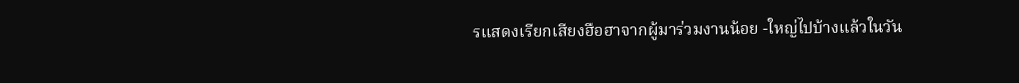รแสดงเรียกเสียงฮือฮาจากผู้มาร่วมงานน้อย -ใหญ่ไปบ้างแล้วในวัน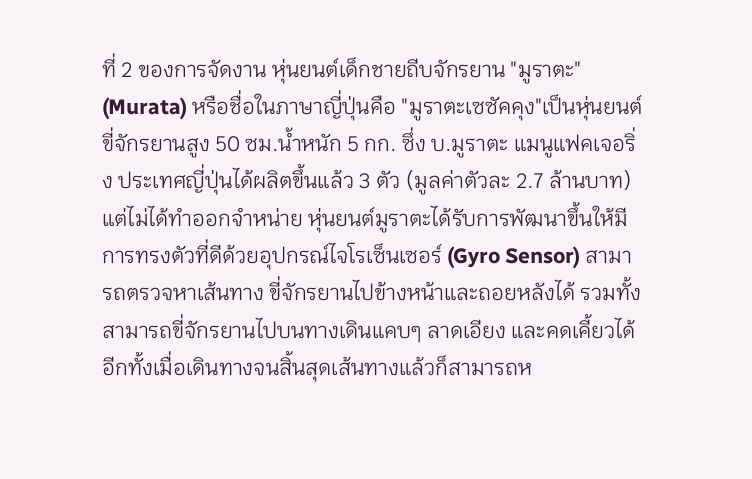ที่ 2 ของการจัดงาน หุ่นยนต์เด็กชายถีบจักรยาน "มูราตะ" (Murata) หรือชื่อในภาษาญี่ปุ่นคือ "มูราตะเซซัคคุง"เป็นหุ่นยนต์ขี่จักรยานสูง 50 ซม.น้ำหนัก 5 กก. ซึ่ง บ.มูราตะ แมนูแฟคเจอริ่ง ประเทศญี่ปุ่นได้ผลิตขึ้นแล้ว 3 ตัว (มูลค่าตัวละ 2.7 ล้านบาท) แต่ไม่ได้ทำออกจำหน่าย หุ่นยนต์มูราตะได้รับการพัฒนาขึ้นให้มีการทรงตัวที่ดีด้วยอุปกรณ์ไจโรเซ็นเซอร์ (Gyro Sensor) สามารถตรวจหาเส้นทาง ขี่จักรยานไปข้างหน้าและถอยหลังได้ รวมทั้งสามารถขี่จักรยานไปบนทางเดินแคบๆ ลาดเอียง และคดเคี้ยวได้ อีกทั้งเมื่อเดินทางจนสิ้นสุดเส้นทางแล้วก็สามารถห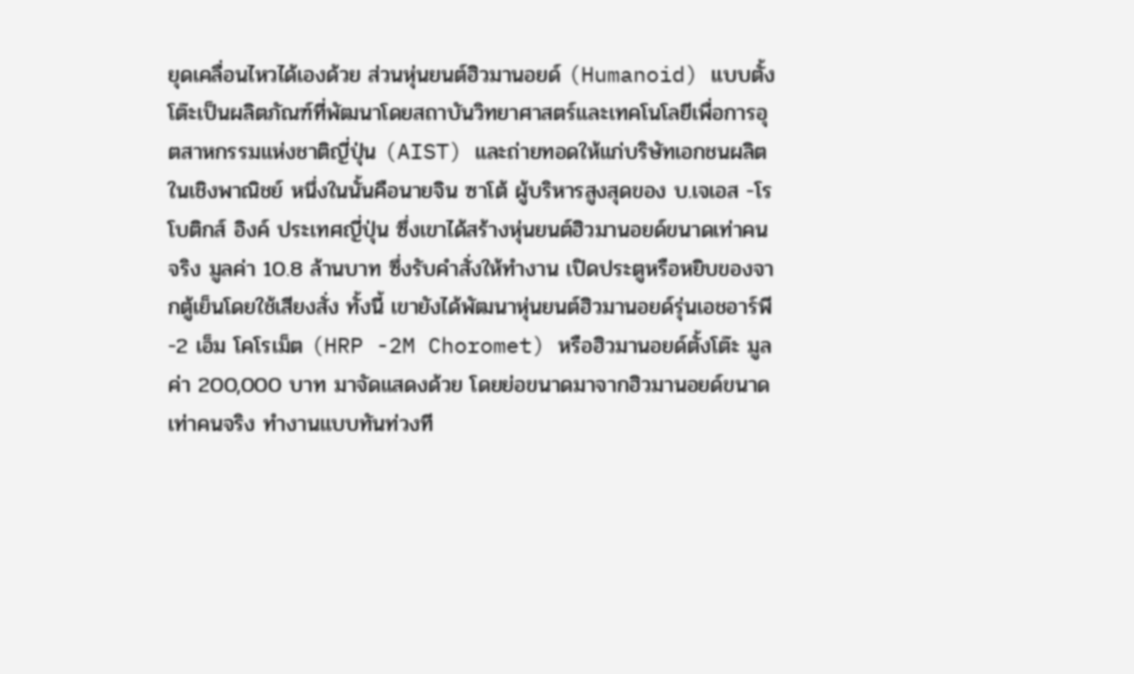ยุดเคลื่อนไหวได้เองด้วย ส่วนหุ่นยนต์ฮิวมานอยด์ (Humanoid) แบบตั้งโต๊ะเป็นผลิตภัณฑ์ที่พัฒนาโดยสถาบันวิทยาศาสตร์และเทคโนโลยีเพื่อการอุตสาหกรรมแห่งชาติญี่ปุ่น (AIST) และถ่ายทอดให้แก่บริษัทเอกชนผลิตในเชิงพาณิชย์ หนึ่งในนั้นคือนายจิน ซาโต้ ผู้บริหารสูงสุดของ บ.เจเอส -โรโบติกส์ อิงค์ ประเทศญี่ปุ่น ซึ่งเขาได้สร้างหุ่นยนต์ฮิวมานอยด์ขนาดเท่าคนจริง มูลค่า 10.8 ล้านบาท ซึ่งรับคำสั่งให้ทำงาน เปิดประตูหรือหยิบของจากตู้เย็นโดยใช้เสียงสั่ง ทั้งนี้ เขายังได้พัฒนาหุ่นยนต์ฮิวมานอยด์รุ่นเอชอาร์พี -2 เอ็ม โคโรเม็ต (HRP -2M Choromet) หรือฮิวมานอยด์ตั้งโต๊ะ มูลค่า 200,000 บาท มาจัดแสดงด้วย โดยย่อขนาดมาจากฮิวมานอยด์ขนาดเท่าคนจริง ทำงานแบบทันท่วงที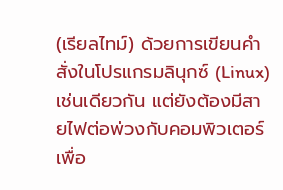(เรียลไทม์) ด้วยการเขียนคำสั่งในโปรแกรมลินุกซ์ (Linux) เช่นเดียวกัน แต่ยังต้องมีสายไฟต่อพ่วงกับคอมพิวเตอร์เพื่อ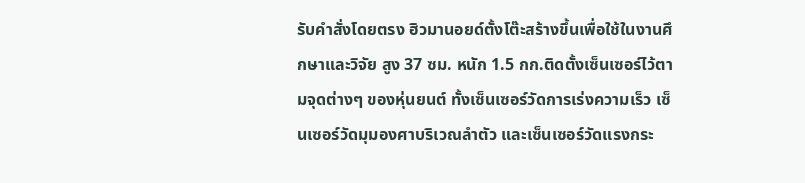รับคำสั่งโดยตรง ฮิวมานอยด์ตั้งโต๊ะสร้างขึ้นเพื่อใช้ในงานศึกษาและวิจัย สูง 37 ซม. หนัก 1.5 กก.ติดตั้งเซ็นเซอร์ไว้ตามจุดต่างๆ ของหุ่นยนต์ ทั้งเซ็นเซอร์วัดการเร่งความเร็ว เซ็นเซอร์วัดมุมองศาบริเวณลำตัว และเซ็นเซอร์วัดแรงกระ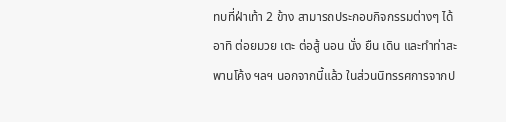ทบที่ฝ่าเท้า 2 ข้าง สามารถประกอบกิจกรรมต่างๆ ได้ อาทิ ต่อยมวย เตะ ต่อสู้ นอน นั่ง ยืน เดิน และทำท่าสะพานโค้ง ฯลฯ นอกจากนี้แล้ว ในส่วนนิทรรศการจากป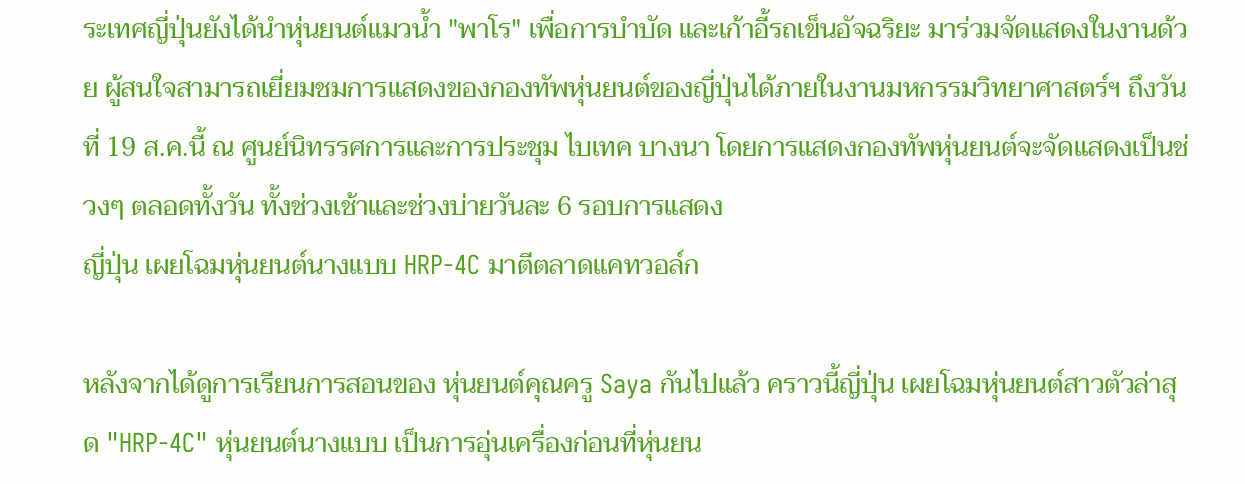ระเทศญี่ปุ่นยังได้นำหุ่นยนต์แมวน้ำ "พาโร" เพื่อการบำบัด และเก้าอี้รถเข็นอัจฉริยะ มาร่วมจัดแสดงในงานด้วย ผู้สนใจสามารถเยี่ยมชมการแสดงของกองทัพหุ่นยนต์ของญี่ปุ่นได้ภายในงานมหกรรมวิทยาศาสตร์ฯ ถึงวันที่ 19 ส.ค.นี้ ณ ศูนย์นิทรรศการและการประชุม ไบเทค บางนา โดยการแสดงกองทัพหุ่นยนต์จะจัดแสดงเป็นช่วงๆ ตลอดทั้งวัน ทั้งช่วงเช้าและช่วงบ่ายวันละ 6 รอบการแสดง
ญี่ปุ่น เผยโฉมหุ่นยนต์นางแบบ HRP-4C มาตีตลาดแคทวอล์ก

หลังจากได้ดูการเรียนการสอนของ หุ่นยนต์คุณครู Saya กันไปแล้ว คราวนี้ญี่ปุ่น เผยโฉมหุ่นยนต์สาวตัวล่าสุด "HRP-4C" หุ่นยนต์นางแบบ เป็นการอุ่นเครื่องก่อนที่หุ่นยน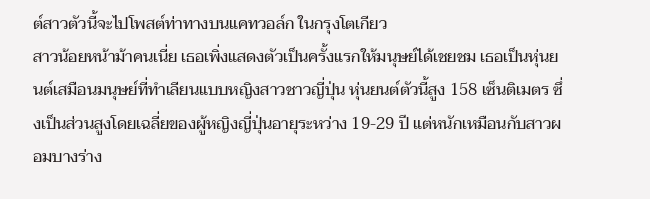ต์สาวตัวนี้จะไปโพสต์ท่าทางบนแคทวอล์ก ในกรุงโตเกียว
สาวน้อยหน้าม้าคนเนี่ย เธอเพิ่งแสดงตัวเป็นครั้งแรกให้มนุษย์ได้เชยชม เธอเป็นหุ่นยนต์เสมือนมนุษย์ที่ทำเลียนแบบหญิงสาวชาวญี่ปุ่น หุ่นยนต์ตัวนี้สูง 158 เซ็นติเมตร ซึ่งเป็นส่วนสูงโดยเฉลี่ยของผู้หญิงญี่ปุ่นอายุระหว่าง 19-29 ปี แต่หนักเหมือนกับสาวผอมบางร่าง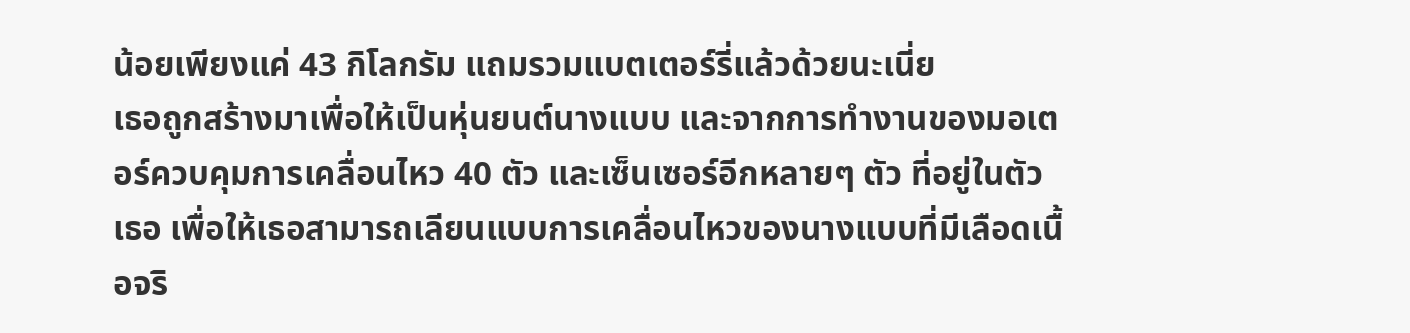น้อยเพียงแค่ 43 กิโลกรัม แถมรวมแบตเตอร์รี่แล้วด้วยนะเนี่ย
เธอถูกสร้างมาเพื่อให้เป็นหุ่นยนต์นางแบบ และจากการทำงานของมอเตอร์ควบคุมการเคลื่อนไหว 40 ตัว และเซ็นเซอร์อีกหลายๆ ตัว ที่อยู่ในตัวเธอ เพื่อให้เธอสามารถเลียนแบบการเคลื่อนไหวของนางแบบที่มีเลือดเนื้อจริ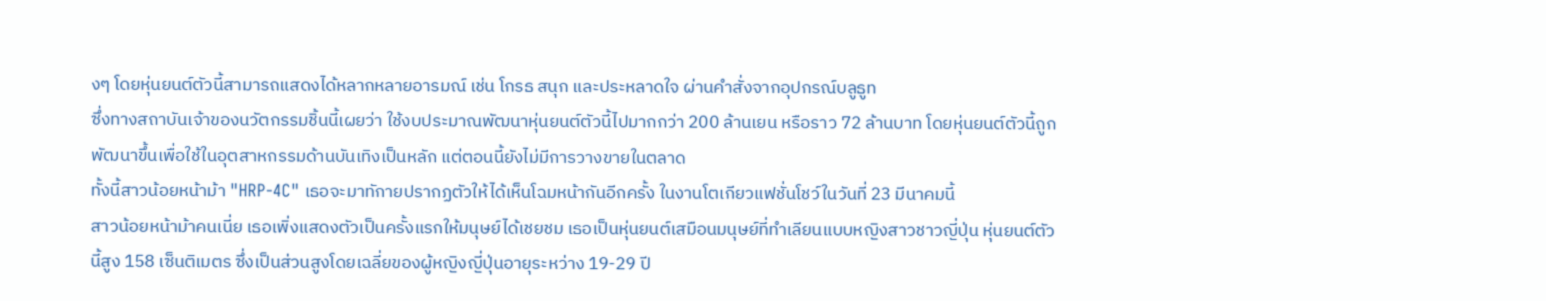งๆ โดยหุ่นยนต์ตัวนี้สามารถแสดงได้หลากหลายอารมณ์ เช่น โกรธ สนุก และประหลาดใจ ผ่านคำสั่งจากอุปกรณ์บลูธูท
ซึ่งทางสถาบันเจ้าของนวัตกรรมชิ้นนี้เผยว่า ใช้งบประมาณพัฒนาหุ่นยนต์ตัวนี้ไปมากกว่า 200 ล้านเยน หรือราว 72 ล้านบาท โดยหุ่นยนต์ตัวนี้ถูกพัฒนาขึ้นเพื่อใช้ในอุตสาหกรรมด้านบันเทิงเป็นหลัก แต่ตอนนี้ยังไม่มีการวางขายในตลาด
ทั้งนี้สาวน้อยหน้าม้า "HRP-4C" เธอจะมาทักายปรากฏตัวให้ได้เห็นโฉมหน้ากันอีกครั้ง ในงานโตเกียวแฟชั่นโชว์ในวันที่ 23 มีนาคมนี้
สาวน้อยหน้าม้าคนเนี่ย เธอเพิ่งแสดงตัวเป็นครั้งแรกให้มนุษย์ได้เชยชม เธอเป็นหุ่นยนต์เสมือนมนุษย์ที่ทำเลียนแบบหญิงสาวชาวญี่ปุ่น หุ่นยนต์ตัวนี้สูง 158 เซ็นติเมตร ซึ่งเป็นส่วนสูงโดยเฉลี่ยของผู้หญิงญี่ปุ่นอายุระหว่าง 19-29 ปี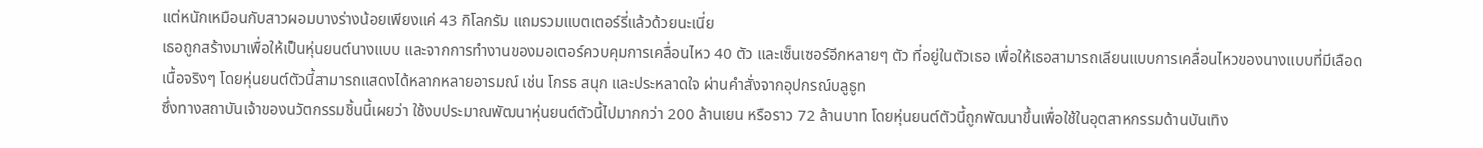แต่หนักเหมือนกับสาวผอมบางร่างน้อยเพียงแค่ 43 กิโลกรัม แถมรวมแบตเตอร์รี่แล้วด้วยนะเนี่ย
เธอถูกสร้างมาเพื่อให้เป็นหุ่นยนต์นางแบบ และจากการทำงานของมอเตอร์ควบคุมการเคลื่อนไหว 40 ตัว และเซ็นเซอร์อีกหลายๆ ตัว ที่อยู่ในตัวเธอ เพื่อให้เธอสามารถเลียนแบบการเคลื่อนไหวของนางแบบที่มีเลือดเนื้อจริงๆ โดยหุ่นยนต์ตัวนี้สามารถแสดงได้หลากหลายอารมณ์ เช่น โกรธ สนุก และประหลาดใจ ผ่านคำสั่งจากอุปกรณ์บลูธูท
ซึ่งทางสถาบันเจ้าของนวัตกรรมชิ้นนี้เผยว่า ใช้งบประมาณพัฒนาหุ่นยนต์ตัวนี้ไปมากกว่า 200 ล้านเยน หรือราว 72 ล้านบาท โดยหุ่นยนต์ตัวนี้ถูกพัฒนาขึ้นเพื่อใช้ในอุตสาหกรรมด้านบันเทิง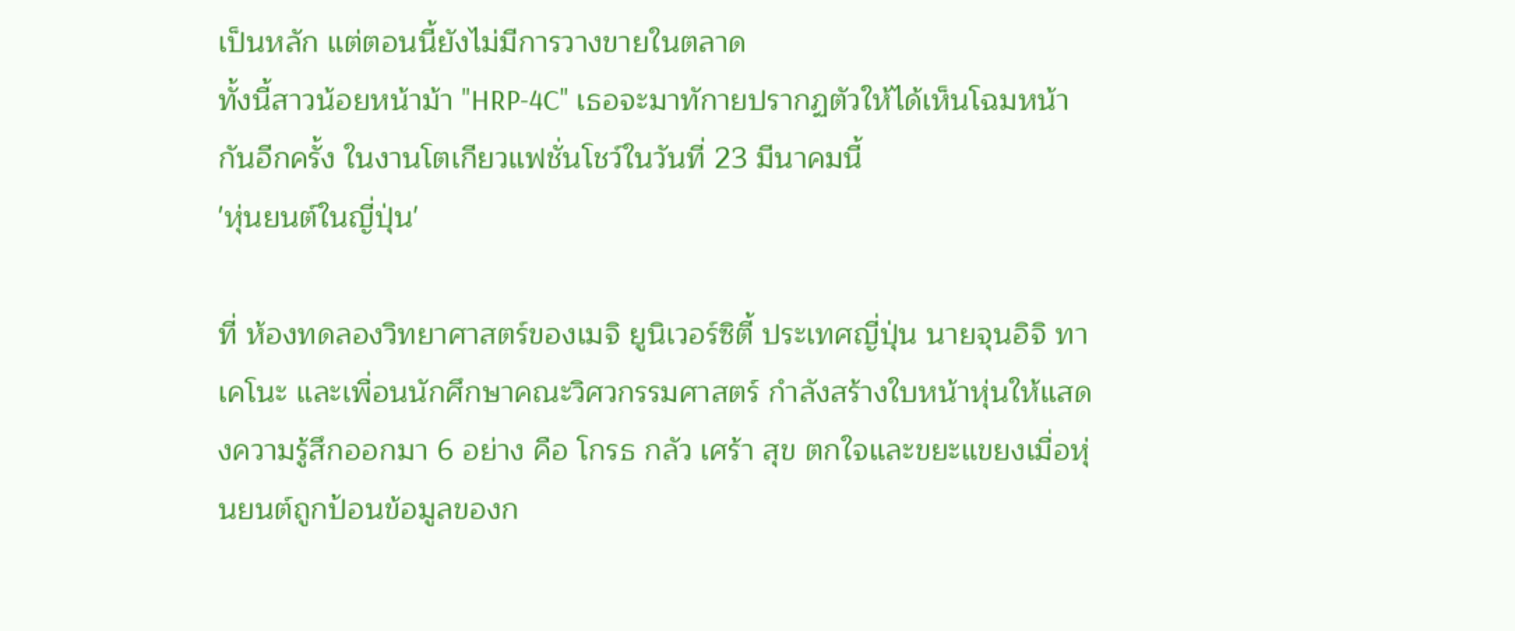เป็นหลัก แต่ตอนนี้ยังไม่มีการวางขายในตลาด
ทั้งนี้สาวน้อยหน้าม้า "HRP-4C" เธอจะมาทักายปรากฏตัวให้ได้เห็นโฉมหน้ากันอีกครั้ง ในงานโตเกียวแฟชั่นโชว์ในวันที่ 23 มีนาคมนี้
'หุ่นยนต์ในญี่ปุ่น'

ที่ ห้องทดลองวิทยาศาสตร์ของเมจิ ยูนิเวอร์ซิตี้ ประเทศญี่ปุ่น นายจุนอิจิ ทาเคโนะ และเพื่อนนักศึกษาคณะวิศวกรรมศาสตร์ กำลังสร้างใบหน้าหุ่นให้แสดงความรู้สึกออกมา 6 อย่าง คือ โกรธ กลัว เศร้า สุข ตกใจและขยะแขยงเมื่อหุ่นยนต์ถูกป้อนข้อมูลของก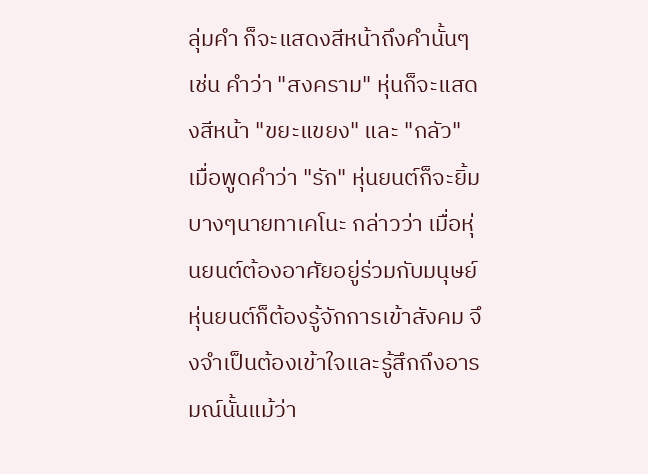ลุ่มคำ ก็จะแสดงสีหน้าถึงคำนั้นๆ เช่น คำว่า "สงคราม" หุ่นก็จะแสดงสีหน้า "ขยะแขยง" และ "กลัว" เมื่อพูดคำว่า "รัก" หุ่นยนต์ก็จะยิ้มบางๆนายทาเคโนะ กล่าวว่า เมื่อหุ่นยนต์ต้องอาศัยอยู่ร่วมกับมนุษย์ หุ่นยนต์ก็ต้องรู้จักการเข้าสังคม จึงจำเป็นต้องเข้าใจและรู้สึกถึงอารมณ์นั้นแม้ว่า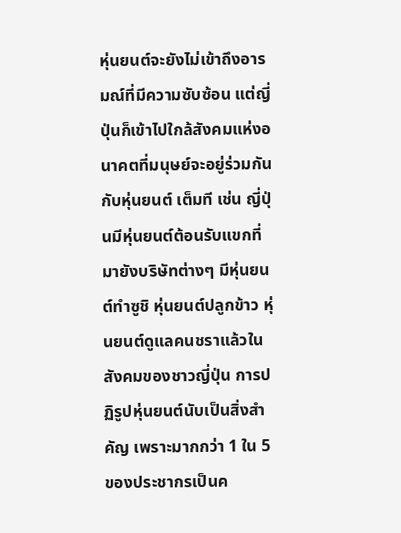หุ่นยนต์จะยังไม่เข้าถึงอารมณ์ที่มีความซับซ้อน แต่ญี่ปุ่นก็เข้าไปใกล้สังคมแห่งอนาคตที่มนุษย์จะอยู่ร่วมกันกับหุ่นยนต์ เต็มที เช่น ญี่ปุ่นมีหุ่นยนต์ต้อนรับแขกที่มายังบริษัทต่างๆ มีหุ่นยนต์ทำซูชิ หุ่นยนต์ปลูกข้าว หุ่นยนต์ดูแลคนชราแล้วในสังคมของชาวญี่ปุ่น การปฏิรูปหุ่นยนต์นับเป็นสิ่งสำคัญ เพราะมากกว่า 1 ใน 5 ของประชากรเป็นค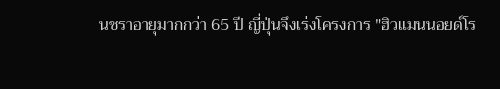นชราอายุมากกว่า 65 ปี ญี่ปุ่นจึงเร่งโครงการ "ฮิวแมนนอยด์โร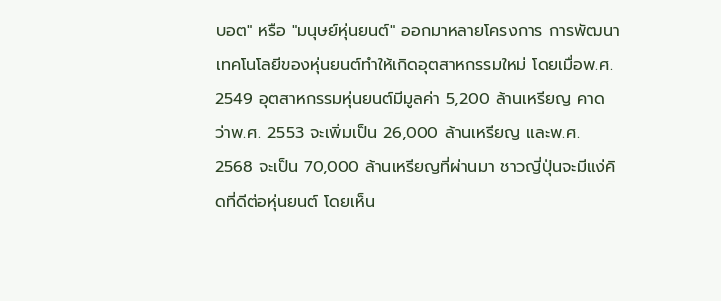บอต" หรือ "มนุษย์หุ่นยนต์" ออกมาหลายโครงการ การพัฒนาเทคโนโลยีของหุ่นยนต์ทำให้เกิดอุตสาหกรรมใหม่ โดยเมื่อพ.ศ. 2549 อุตสาหกรรมหุ่นยนต์มีมูลค่า 5,200 ล้านเหรียญ คาดว่าพ.ศ. 2553 จะเพิ่มเป็น 26,000 ล้านเหรียญ และพ.ศ. 2568 จะเป็น 70,000 ล้านเหรียญที่ผ่านมา ชาวญี่ปุ่นจะมีแง่คิดที่ดีต่อหุ่นยนต์ โดยเห็น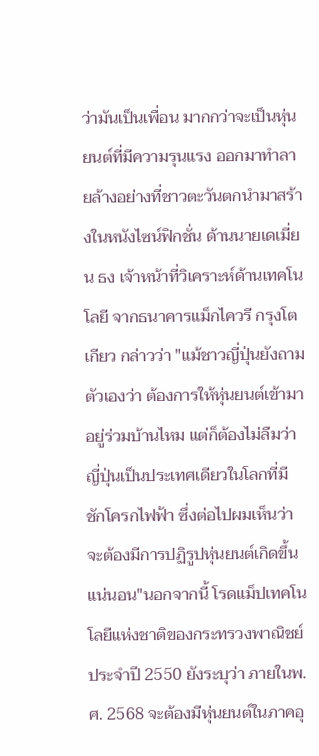ว่ามันเป็นเพื่อน มากกว่าจะเป็นหุ่นยนต์ที่มีความรุนแรง ออกมาทำลายล้างอย่างที่ชาวตะวันตกนำมาสร้างในหนังไซน์ฟิกชั่น ด้านนายเดเมี่ยน ธง เจ้าหน้าที่วิเคราะห์ด้านเทคโนโลยี จากธนาคารแม็กไควรี กรุงโตเกียว กล่าวว่า "แม้ชาวญี่ปุ่นยังถามตัวเองว่า ต้องการให้หุ่นยนต์เข้ามาอยู่ร่วมบ้านไหม แต่ก็ต้องไม่ลืมว่า ญี่ปุ่นเป็นประเทศเดียวในโลกที่มีชักโครกไฟฟ้า ซึ่งต่อไปผมเห็นว่า จะต้องมีการปฏิรูปหุ่นยนต์เกิดขึ้นแน่นอน"นอกจากนี้ โรดแม็ปเทคโนโลยีแห่งชาติของกระทรวงพาณิชย์ประจำปี 2550 ยังระบุว่า ภายในพ.ศ. 2568 จะต้องมีหุ่นยนต์ในภาคอุ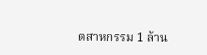ตสาหกรรม 1 ล้าน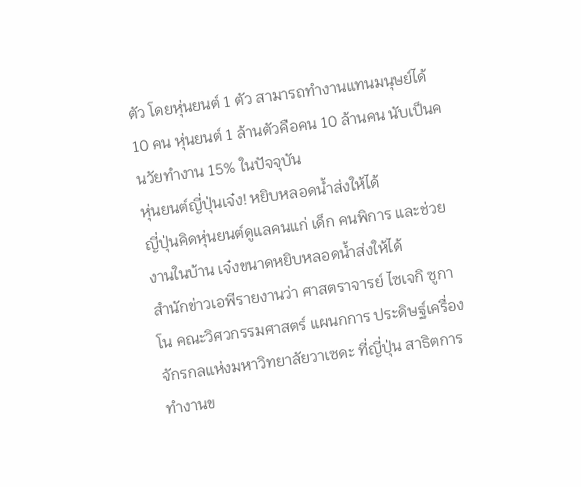ตัว โดยหุ่นยนต์ 1 ตัว สามารถทำงานแทนมนุษย์ได้ 10 คน หุ่นยนต์ 1 ล้านตัวคือคน 10 ล้านคน นับเป็นคนวัยทำงาน 15% ในปัจจุบัน
หุ่นยนต์ญี่ปุ่นเจ๋ง! หยิบหลอดน้ำส่งให้ได้
ญี่ปุ่นคิดหุ่นยนต์ดูแลคนแก่ เด็ก คนพิการ และช่วยงานในบ้าน เจ๋งขนาดหยิบหลอดน้ำส่งให้ได้
สำนักข่าวเอพีรายงานว่า ศาสตราจารย์ ไซเจกิ ซูกาโน คณะวิศวกรรมศาสตร์ แผนกการ ประดิษฐ์เครื่องจักรกลแห่งมหาวิทยาลัยวาเซดะ ที่ญี่ปุ่น สาธิตการทำงานข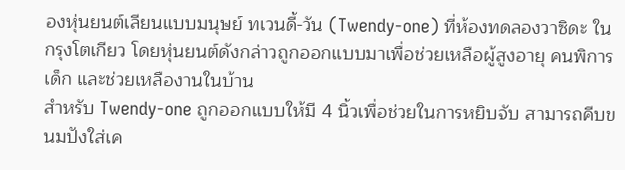องหุ่นยนต์เลียนแบบมนุษย์ ทเวนดี้-วัน (Twendy-one) ที่ห้องทดลองวาซิดะ ในกรุงโตเกียว โดยหุ่นยนต์ดังกล่าวถูกออกแบบมาเพื่อช่วยเหลือผู้สูงอายุ คนพิการ เด็ก และช่วยเหลืองานในบ้าน
สำหรับ Twendy-one ถูกออกแบบให้มี 4 นิ้วเพื่อช่วยในการหยิบจับ สามารถคีบขนมปังใส่เค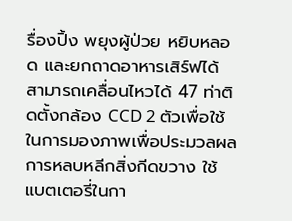รื่องปิ้ง พยุงผู้ป่วย หยิบหลอด และยกถาดอาหารเสิร์ฟได้ สามารถเคลื่อนไหวได้ 47 ท่าติดตั้งกล้อง CCD 2 ตัวเพื่อใช้ในการมองภาพเพื่อประมวลผลการหลบหลีกสิ่งกีดขวาง ใช้แบตเตอรี่ในกา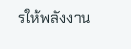รให้พลังงาน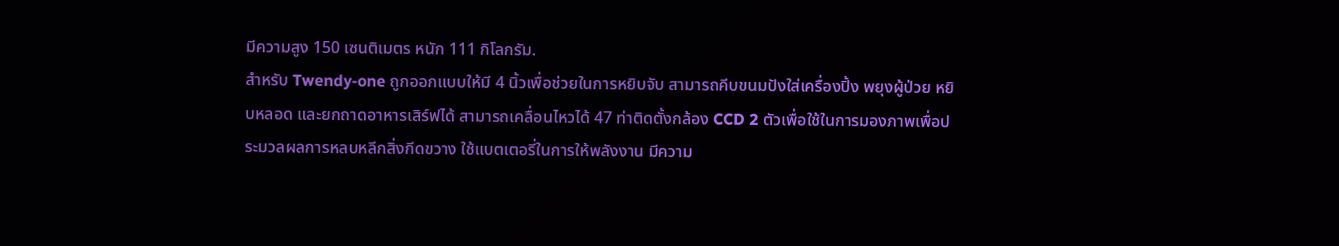มีความสูง 150 เซนติเมตร หนัก 111 กิโลกรัม.
สำหรับ Twendy-one ถูกออกแบบให้มี 4 นิ้วเพื่อช่วยในการหยิบจับ สามารถคีบขนมปังใส่เครื่องปิ้ง พยุงผู้ป่วย หยิบหลอด และยกถาดอาหารเสิร์ฟได้ สามารถเคลื่อนไหวได้ 47 ท่าติดตั้งกล้อง CCD 2 ตัวเพื่อใช้ในการมองภาพเพื่อประมวลผลการหลบหลีกสิ่งกีดขวาง ใช้แบตเตอรี่ในการให้พลังงาน มีความ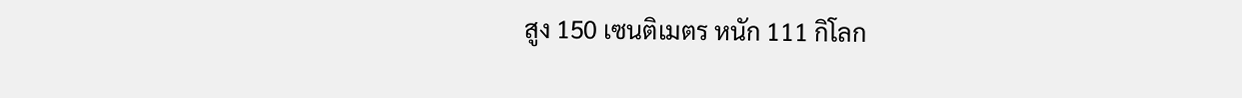สูง 150 เซนติเมตร หนัก 111 กิโลก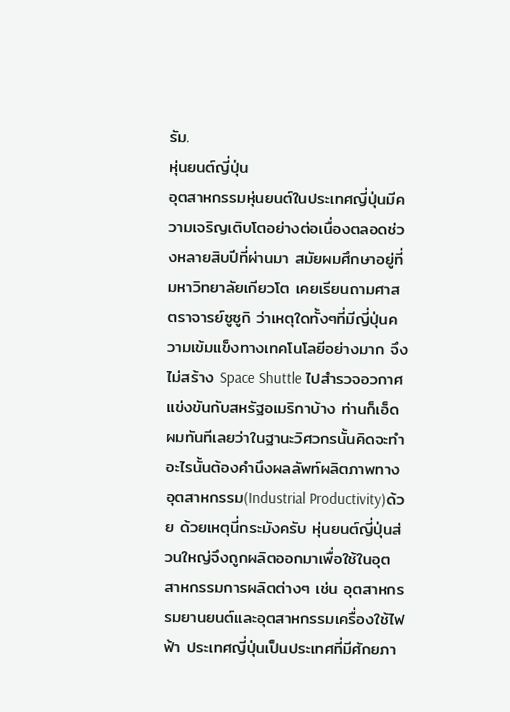รัม.
หุ่นยนต์ญี่ปุ่น
อุตสาหกรรมหุ่นยนต์ในประเทศญี่ปุ่นมีความเจริญเติบโตอย่างต่อเนื่องตลอดช่วงหลายสิบปีที่ผ่านมา สมัยผมศึกษาอยู่ที่มหาวิทยาลัยเกียวโต เคยเรียนถามศาสตราจารย์ซูซูกิ ว่าเหตุใดทั้งๆที่มีญี่ปุ่นความเข้มแข็งทางเทคโนโลยีอย่างมาก จึงไม่สร้าง Space Shuttle ไปสำรวจอวกาศแข่งขันกับสหรัฐอเมริกาบ้าง ท่านก็เอ็ดผมทันทีเลยว่าในฐานะวิศวกรนั้นคิดจะทำอะไรนั้นต้องคำนึงผลลัพท์ผลิตภาพทางอุตสาหกรรม(Industrial Productivity)ด้วย ด้วยเหตุนี่กระมังครับ หุ่นยนต์ญี่ปุ่นส่วนใหญ่จึงถูกผลิตออกมาเพื่อใช้ในอุตสาหกรรมการผลิตต่างๆ เช่น อุตสาหกรรมยานยนต์และอุตสาหกรรมเครื่องใช้ไฟฟ้า ประเทศญี่ปุ่นเป็นประเทศที่มีศักยภา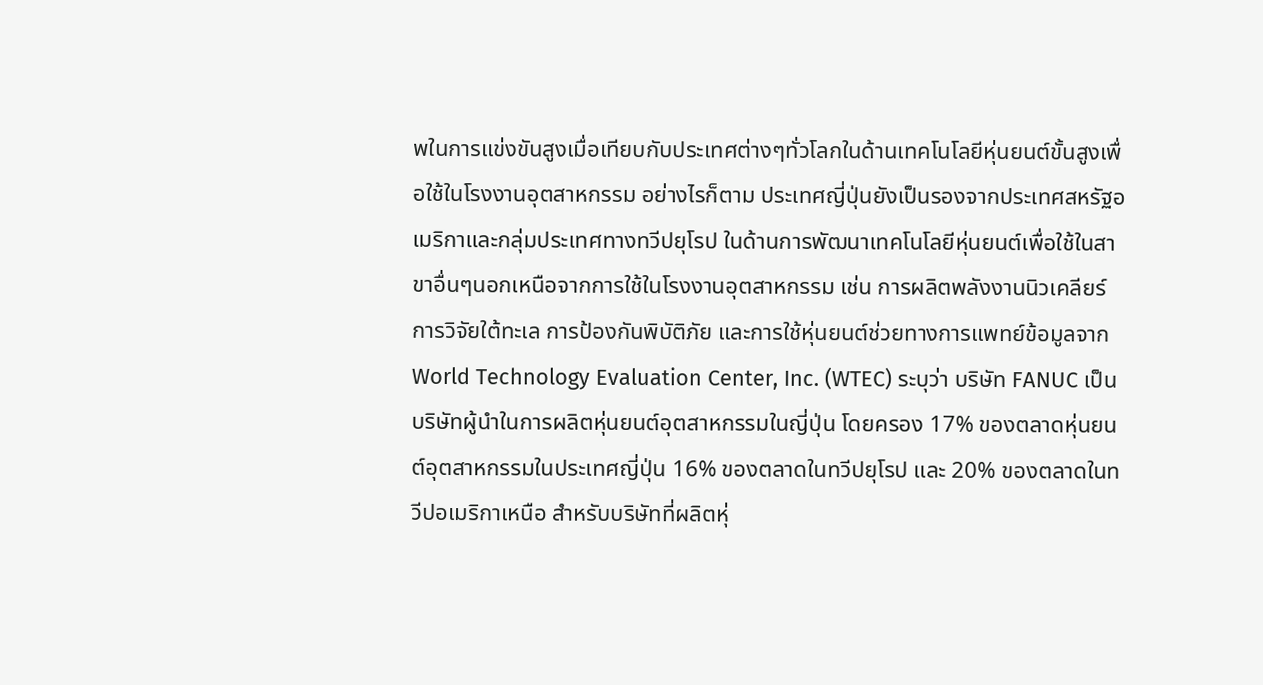พในการแข่งขันสูงเมื่อเทียบกับประเทศต่างๆทั่วโลกในด้านเทคโนโลยีหุ่นยนต์ขั้นสูงเพื่อใช้ในโรงงานอุตสาหกรรม อย่างไรก็ตาม ประเทศญี่ปุ่นยังเป็นรองจากประเทศสหรัฐอเมริกาและกลุ่มประเทศทางทวีปยุโรป ในด้านการพัฒนาเทคโนโลยีหุ่นยนต์เพื่อใช้ในสาขาอื่นๆนอกเหนือจากการใช้ในโรงงานอุตสาหกรรม เช่น การผลิตพลังงานนิวเคลียร์ การวิจัยใต้ทะเล การป้องกันพิบัติภัย และการใช้หุ่นยนต์ช่วยทางการแพทย์ข้อมูลจาก World Technology Evaluation Center, Inc. (WTEC) ระบุว่า บริษัท FANUC เป็นบริษัทผู้นำในการผลิตหุ่นยนต์อุตสาหกรรมในญี่ปุ่น โดยครอง 17% ของตลาดหุ่นยนต์อุตสาหกรรมในประเทศญี่ปุ่น 16% ของตลาดในทวีปยุโรป และ 20% ของตลาดในทวีปอเมริกาเหนือ สำหรับบริษัทที่ผลิตหุ่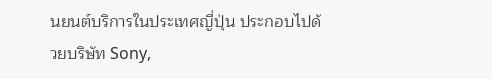นยนต์บริการในประเทศญี่ปุ่น ประกอบไปด้วยบริษัท Sony,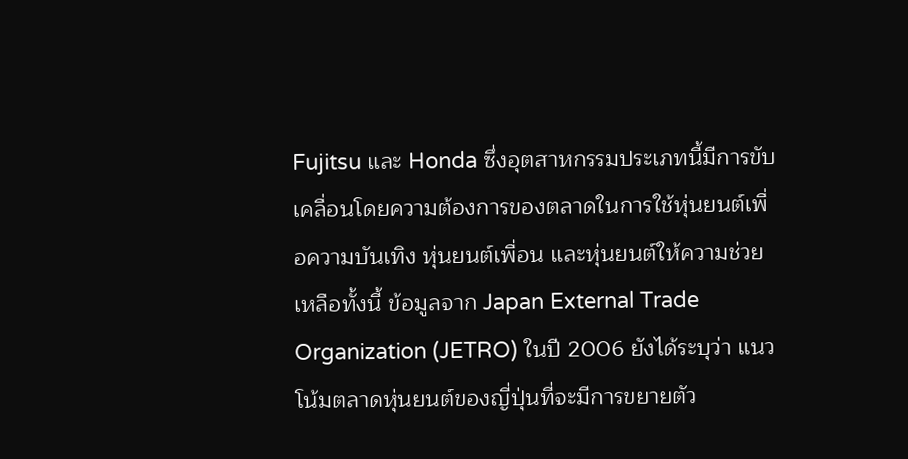Fujitsu และ Honda ซึ่งอุตสาหกรรมประเภทนี้มีการขับเคลื่อนโดยความต้องการของตลาดในการใช้หุ่นยนต์เพื่อความบันเทิง หุ่นยนต์เพื่อน และหุ่นยนต์ให้ความช่วยเหลือทั้งนี้ ข้อมูลจาก Japan External Trade Organization (JETRO) ในปี 2006 ยังได้ระบุว่า แนวโน้มตลาดหุ่นยนต์ของญี่ปุ่นที่จะมีการขยายตัว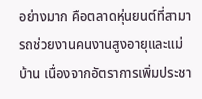อย่างมาก คือตลาดหุ่นยนต์ที่สามารถช่วยงานคนงานสูงอายุและแม่บ้าน เนื่องจากอัตราการเพิ่มประชา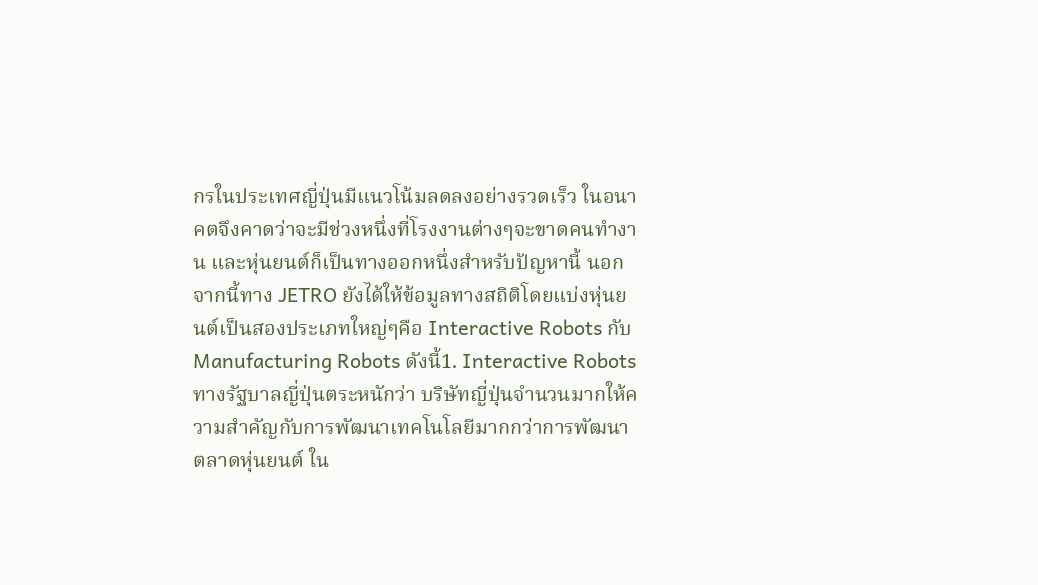กรในประเทศญี่ปุ่นมีแนวโน้มลดลงอย่างรวดเร็ว ในอนาคตจึงคาดว่าจะมีช่วงหนึ่งที่โรงงานต่างๆจะขาดคนทำงาน และหุ่นยนต์ก็เป็นทางออกหนึ่งสำหรับปัญหานี้ นอกจากนี้ทาง JETRO ยังได้ให้ข้อมูลทางสถิติโดยแบ่งหุ่นยนต์เป็นสองประเภทใหญ่ๆคือ Interactive Robots กับ Manufacturing Robots ดังนี้1. Interactive Robotsทางรัฐบาลญี่ปุ่นตระหนักว่า บริษัทญี่ปุ่นจำนวนมากให้ความสำคัญกับการพัฒนาเทคโนโลยีมากกว่าการพัฒนาตลาดหุ่นยนต์ ใน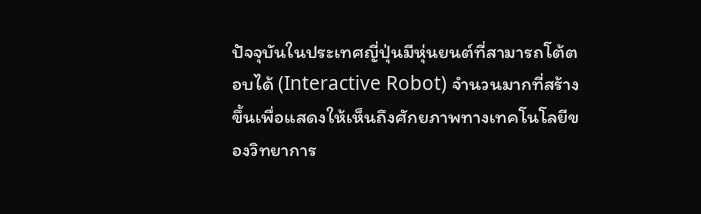ปัจจุบันในประเทศญี่ปุ่นมีหุ่นยนต์ที่สามารถโต้ตอบได้ (Interactive Robot) จำนวนมากที่สร้างขึ้นเพื่อแสดงให้เห็นถึงศักยภาพทางเทคโนโลยีของวิทยาการ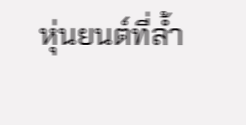หุ่นยนต์ที่ล้ำ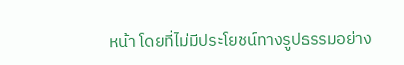หน้า โดยที่ไม่มีประโยชน์ทางรูปธรรมอย่าง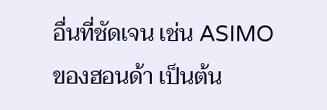อื่นที่ชัดเจน เช่น ASIMO ของฮอนด้า เป็นต้น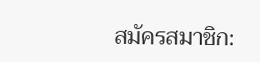สมัครสมาชิก: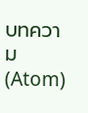บทความ (Atom)